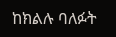ከክልሉ ባለፉት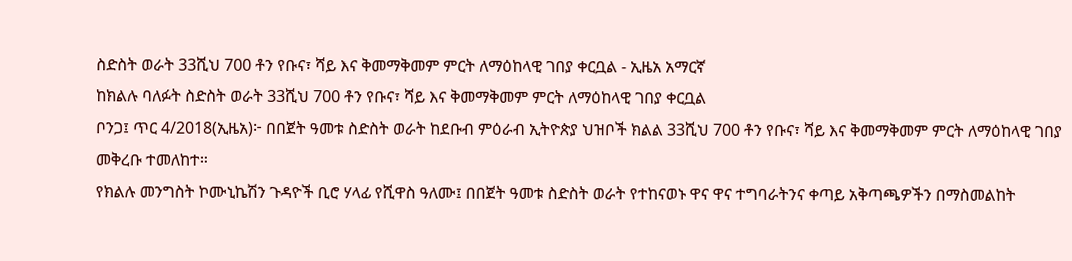ስድስት ወራት 33ሺህ 700 ቶን የቡና፣ ሻይ እና ቅመማቅመም ምርት ለማዕከላዊ ገበያ ቀርቧል - ኢዜአ አማርኛ
ከክልሉ ባለፉት ስድስት ወራት 33ሺህ 700 ቶን የቡና፣ ሻይ እና ቅመማቅመም ምርት ለማዕከላዊ ገበያ ቀርቧል
ቦንጋ፤ ጥር 4/2018(ኢዜአ)፦ በበጀት ዓመቱ ስድስት ወራት ከደቡብ ምዕራብ ኢትዮጵያ ህዝቦች ክልል 33ሺህ 700 ቶን የቡና፣ ሻይ እና ቅመማቅመም ምርት ለማዕከላዊ ገበያ መቅረቡ ተመለከተ።
የክልሉ መንግስት ኮሙኒኬሽን ጉዳዮች ቢሮ ሃላፊ የሺዋስ ዓለሙ፤ በበጀት ዓመቱ ስድስት ወራት የተከናወኑ ዋና ዋና ተግባራትንና ቀጣይ አቅጣጫዎችን በማስመልከት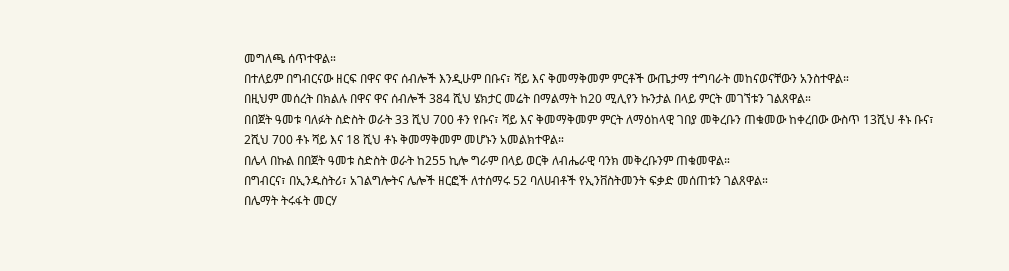መግለጫ ሰጥተዋል።
በተለይም በግብርናው ዘርፍ በዋና ዋና ሰብሎች እንዲሁም በቡና፣ ሻይ እና ቅመማቅመም ምርቶች ውጤታማ ተግባራት መከናወናቸውን አንስተዋል።
በዚህም መሰረት በክልሉ በዋና ዋና ሰብሎች 384 ሺህ ሄክታር መሬት በማልማት ከ20 ሚሊየን ኩንታል በላይ ምርት መገኘቱን ገልጸዋል።
በበጀት ዓመቱ ባለፉት ስድስት ወራት 33 ሺህ 700 ቶን የቡና፣ ሻይ እና ቅመማቅመም ምርት ለማዕከላዊ ገበያ መቅረቡን ጠቁመው ከቀረበው ውስጥ 13ሺህ ቶኑ ቡና፣ 2ሺህ 700 ቶኑ ሻይ እና 18 ሺህ ቶኑ ቅመማቅመም መሆኑን አመልክተዋል።
በሌላ በኩል በበጀት ዓመቱ ስድስት ወራት ከ255 ኪሎ ግራም በላይ ወርቅ ለብሔራዊ ባንክ መቅረቡንም ጠቁመዋል።
በግብርና፣ በኢንዱስትሪ፣ አገልግሎትና ሌሎች ዘርፎች ለተሰማሩ 52 ባለሀብቶች የኢንቨስትመንት ፍቃድ መሰጠቱን ገልጸዋል።
በሌማት ትሩፋት መርሃ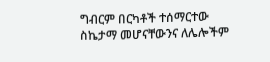ግብርም በርካቶች ተሰማርተው ስኬታማ መሆናቸውንና ለሌሎችም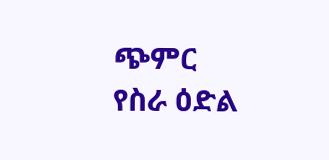ጭምር የስራ ዕድል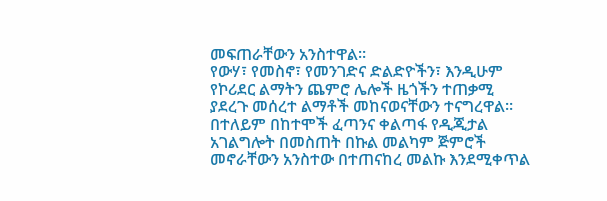መፍጠራቸውን አንስተዋል።
የውሃ፣ የመስኖ፣ የመንገድና ድልድዮችን፣ እንዲሁም የኮሪደር ልማትን ጨምሮ ሌሎች ዜጎችን ተጠቃሚ ያደረጉ መሰረተ ልማቶች መከናወናቸውን ተናግረዋል።
በተለይም በከተሞች ፈጣንና ቀልጣፋ የዲጂታል አገልግሎት በመስጠት በኩል መልካም ጅምሮች መኖራቸውን አንስተው በተጠናከረ መልኩ እንደሚቀጥል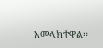አመላክተዋል።